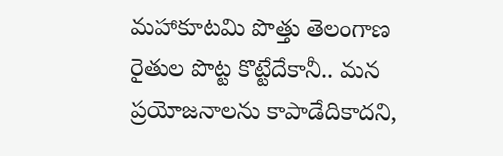మహాకూటమి పొత్తు తెలంగాణ రైతుల పొట్ట కొట్టేదేకానీ.. మన ప్రయోజనాలను కాపాడేదికాదని,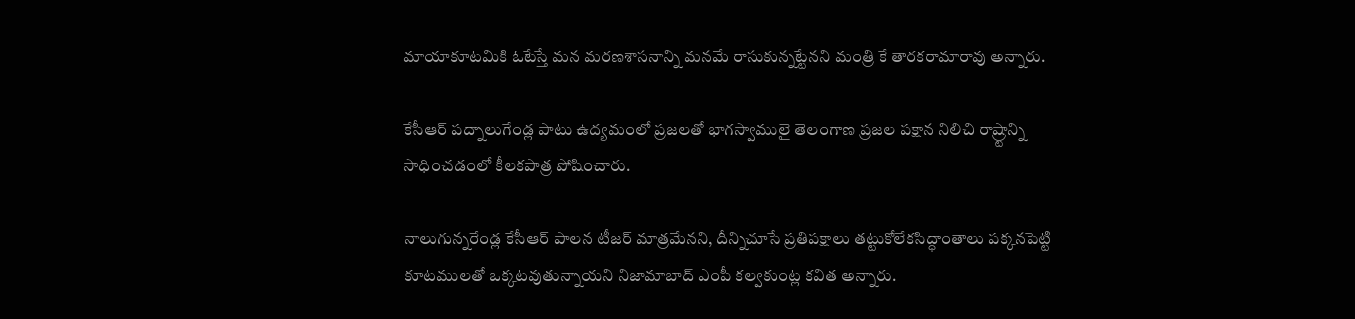మాయాకూటమికి ఓటేస్తే మన మరణశాసనాన్ని మనమే రాసుకున్నట్టేనని మంత్రి కే తారకరామారావు అన్నారు.

కేసీఆర్ పద్నాలుగేండ్ల పాటు ఉద్యమంలో ప్రజలతో భాగస్వాములై తెలంగాణ ప్రజల పక్షాన నిలిచి రాష్ర్టాన్ని సాధించడంలో కీలకపాత్ర పోషించారు.

నాలుగున్నరేండ్ల కేసీఆర్ పాలన టీజర్ మాత్రమేనని, దీన్నిచూసే ప్రతిపక్షాలు తట్టుకోలేకసిద్ధాంతాలు పక్కనపెట్టి కూటములతో ఒక్కటవుతున్నాయని నిజామాబాద్ ఎంపీ కల్వకుంట్ల కవిత అన్నారు.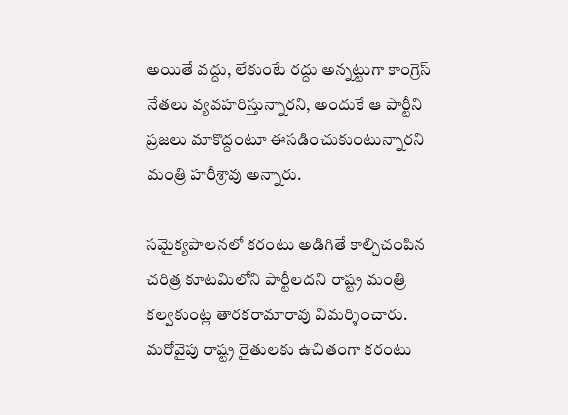అయితే వద్దు, లేకుంటే రద్దు అన్నట్టుగా కాంగ్రెస్ నేతలు వ్యవహరిస్తున్నారని, అందుకే ఆ పార్టీని ప్రజలు మాకొద్దంటూ ఈసడించుకుంటున్నారని మంత్రి హరీశ్రావు అన్నారు.

సమైక్యపాలనలో కరంటు అడిగితే కాల్చిచంపిన చరిత్ర కూటమిలోని పార్టీలదని రాష్ట్ర మంత్రి కల్వకుంట్ల తారకరామారావు విమర్శించారు. మరోవైపు రాష్ట్ర రైతులకు ఉచితంగా కరంటు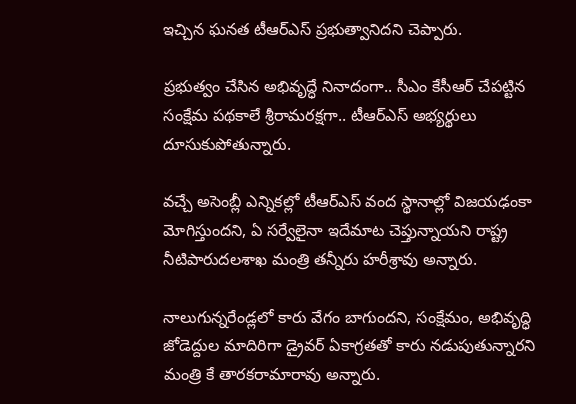ఇచ్చిన ఘనత టీఆర్ఎస్ ప్రభుత్వానిదని చెప్పారు.

ప్రభుత్వం చేసిన అభివృద్ధే నినాదంగా.. సీఎం కేసీఆర్ చేపట్టిన సంక్షేమ పథకాలే శ్రీరామరక్షగా.. టీఆర్ఎస్ అభ్యర్థులు దూసుకుపోతున్నారు.

వచ్చే అసెంబ్లీ ఎన్నికల్లో టీఆర్ఎస్ వంద స్థానాల్లో విజయఢంకా మోగిస్తుందని, ఏ సర్వేలైనా ఇదేమాట చెప్తున్నాయని రాష్ట్ర నీటిపారుదలశాఖ మంత్రి తన్నీరు హరీశ్రావు అన్నారు.

నాలుగున్నరేండ్లలో కారు వేగం బాగుందని, సంక్షేమం, అభివృద్ధి జోడెద్దుల మాదిరిగా డ్రైవర్ ఏకాగ్రతతో కారు నడుపుతున్నారని మంత్రి కే తారకరామారావు అన్నారు.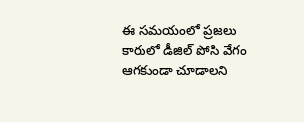ఈ సమయంలో ప్రజలు కారులో డీజిల్ పోసి వేగం ఆగకుండా చూడాలని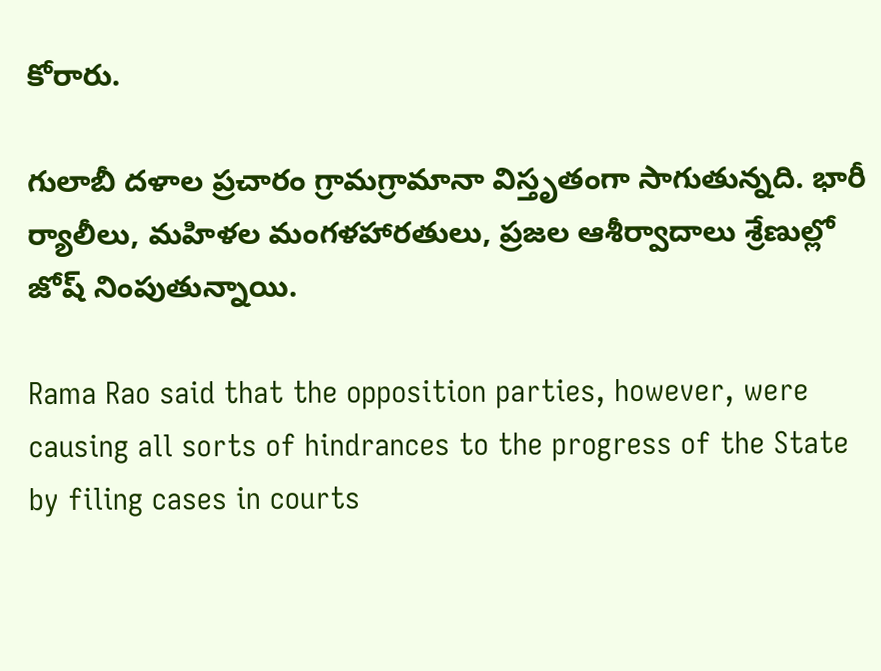కోరారు.

గులాబీ దళాల ప్రచారం గ్రామగ్రామానా విస్తృతంగా సాగుతున్నది. భారీ ర్యాలీలు, మహిళల మంగళహారతులు, ప్రజల ఆశీర్వాదాలు శ్రేణుల్లో జోష్ నింపుతున్నాయి.

Rama Rao said that the opposition parties, however, were causing all sorts of hindrances to the progress of the State by filing cases in courts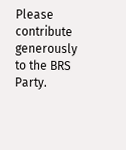Please contribute generously to the BRS Party.